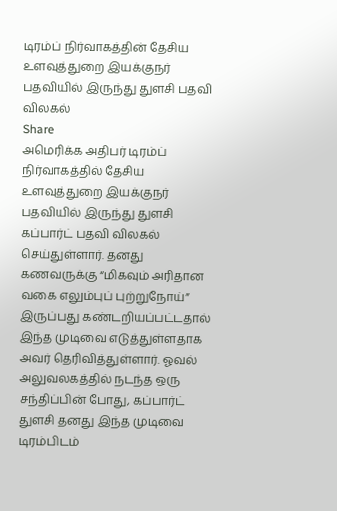டிரம்ப் நிர்வாகத்தின் தேசிய உளவுத்துறை இயக்குநர் பதவியில் இருந்து துளசி பதவி விலகல்
Share
அமெரிக்க அதிபர் டிரம்ப் நிர்வாகத்தில் தேசிய உளவுத்துறை இயக்குநர் பதவியில் இருந்து துளசி கப்பார்ட் பதவி விலகல் செய்துள்ளார். தனது கணவருக்கு “மிகவும் அரிதான வகை எலும்புப் புற்றுநோய்” இருப்பது கண்டறியப்பட்டதால் இந்த முடிவை எடுத்துள்ளதாக அவர் தெரிவித்துள்ளார். ஓவல் அலுவலகத்தில் நடந்த ஒரு சந்திப்பின் போது, கப்பார்ட் துளசி தனது இந்த முடிவை டிரம்பிடம்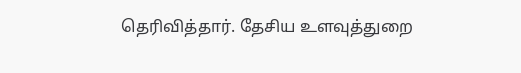தெரிவித்தார். தேசிய உளவுத்துறை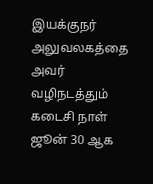இயக்குநர் அலுவலகத்தை அவர் வழிநடத்தும் கடைசி நாள் ஜூன் 30 ஆக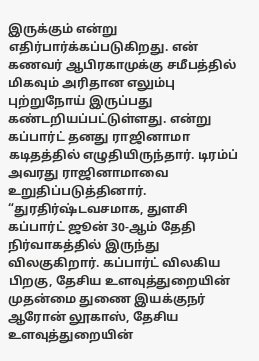இருக்கும் என்று எதிர்பார்க்கப்படுகிறது. என் கணவர் ஆபிரகாமுக்கு சமீபத்தில் மிகவும் அரிதான எலும்பு புற்றுநோய் இருப்பது கண்டறியப்பட்டுள்ளது. என்று கப்பார்ட் தனது ராஜினாமா கடிதத்தில் எழுதியிருந்தார். டிரம்ப் அவரது ராஜினாமாவை உறுதிப்படுத்தினார். “துரதிர்ஷ்டவசமாக, துளசி கப்பார்ட் ஜூன் 30-ஆம் தேதி நிர்வாகத்தில் இருந்து விலகுகிறார். கப்பார்ட் விலகிய பிறகு, தேசிய உளவுத்துறையின் முதன்மை துணை இயக்குநர் ஆரோன் லூகாஸ், தேசிய உளவுத்துறையின்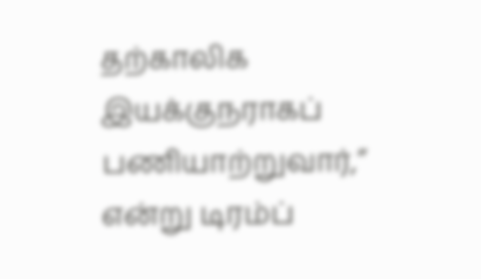தற்காலிக இயக்குநராகப் பணியாற்றுவார்,” என்று டிரம்ப்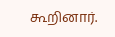கூறினார்.